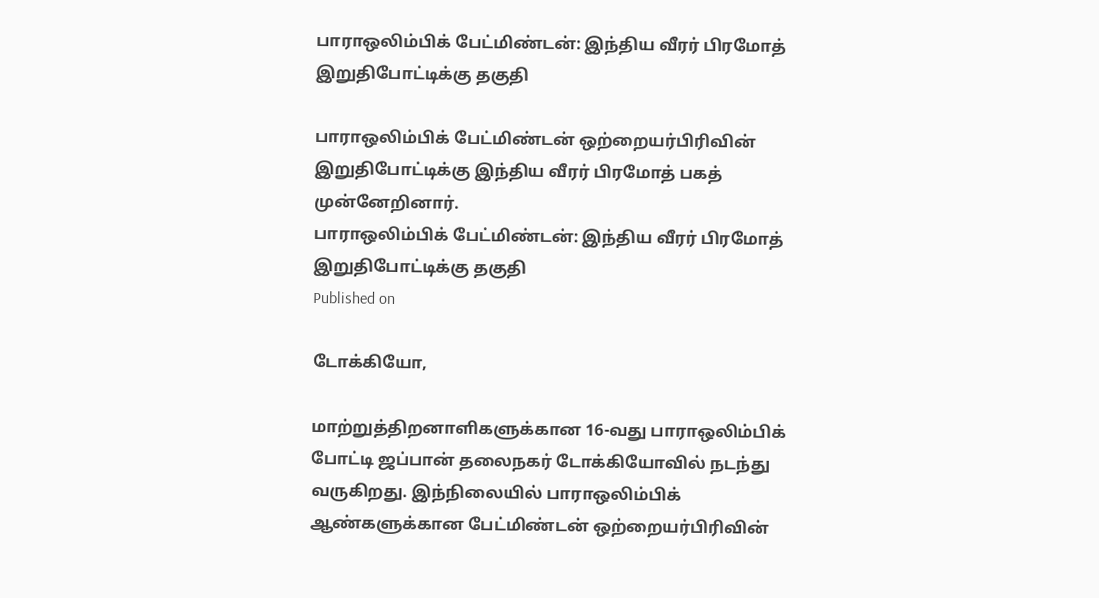பாராஒலிம்பிக் பேட்மிண்டன்: இந்திய வீரர் பிரமோத் இறுதிபோட்டிக்கு தகுதி

பாராஒலிம்பிக் பேட்மிண்டன் ஒற்றையர்பிரிவின் இறுதிபோட்டிக்கு இந்திய வீரர் பிரமோத் பகத் முன்னேறினார்.
பாராஒலிம்பிக் பேட்மிண்டன்: இந்திய வீரர் பிரமோத் இறுதிபோட்டிக்கு தகுதி
Published on

டோக்கியோ,

மாற்றுத்திறனாளிகளுக்கான 16-வது பாராஒலிம்பிக் போட்டி ஜப்பான் தலைநகர் டோக்கியோவில் நடந்து வருகிறது. இந்நிலையில் பாராஒலிம்பிக் ஆண்களுக்கான பேட்மிண்டன் ஒற்றையர்பிரிவின்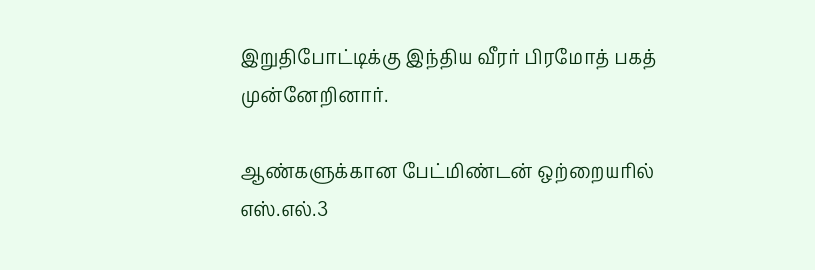இறுதிபோட்டிக்கு இந்திய வீரர் பிரமோத் பகத் முன்னேறினார்.

ஆண்களுக்கான பேட்மிண்டன் ஒற்றையரில் எஸ்.எல்.3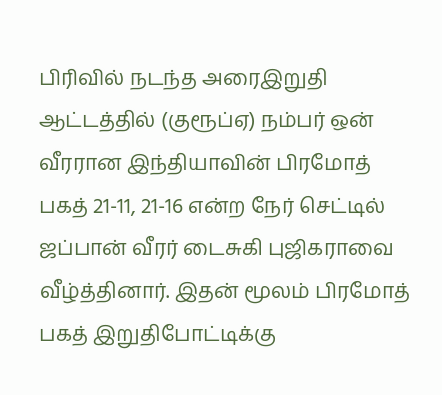பிரிவில் நடந்த அரைஇறுதி ஆட்டத்தில் (குரூப்ஏ) நம்பர் ஒன் வீரரான இந்தியாவின் பிரமோத் பகத் 21-11, 21-16 என்ற நேர் செட்டில் ஜப்பான் வீரர் டைசுகி புஜிகராவை வீழ்த்தினார். இதன் மூலம் பிரமோத் பகத் இறுதிபோட்டிக்கு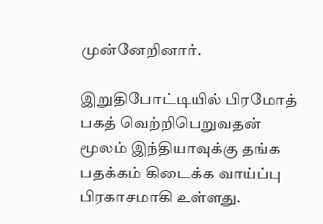முன்னேறினார்.

இறுதிபோட்டியில் பிரமோத் பகத் வெற்றிபெறுவதன் மூலம் இந்தியாவுக்கு தங்க பதக்கம் கிடைக்க வாய்ப்பு பிரகாசமாகி உள்ளது.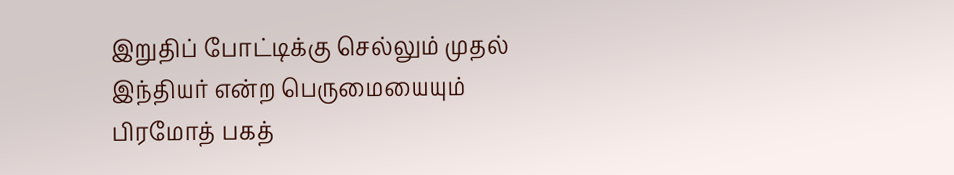இறுதிப் போட்டிக்கு செல்லும் முதல் இந்தியர் என்ற பெருமையையும் பிரமோத் பகத்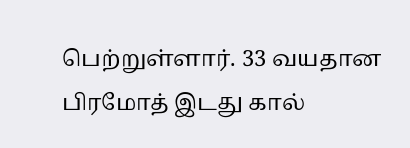பெற்றுள்ளார். 33 வயதான பிரமோத் இடது கால்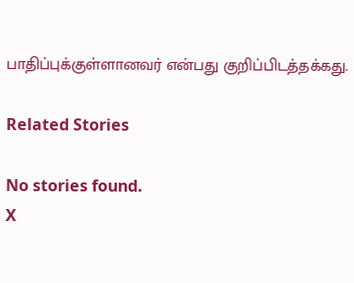பாதிப்புக்குள்ளானவர் என்பது குறிப்பிடத்தக்கது.

Related Stories

No stories found.
X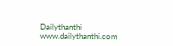Dailythanthi
www.dailythanthi.com